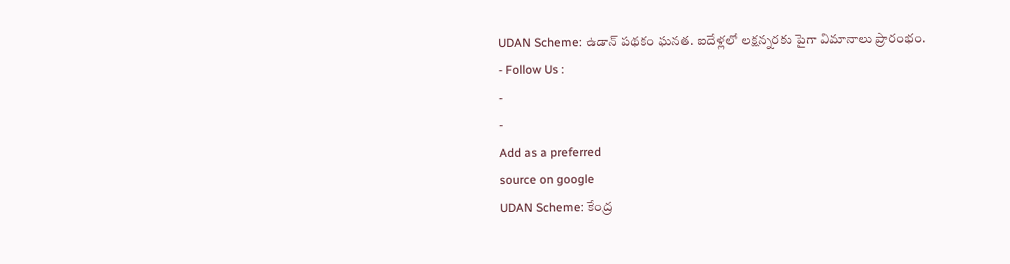UDAN Scheme: ఉడాన్ పథకం ఘనత. ఐదేళ్లలో లక్షన్నరకు పైగా విమానాలు ప్రారంభం.
- Follow Us :
-
-
Add as a preferred
source on google
UDAN Scheme: కేంద్ర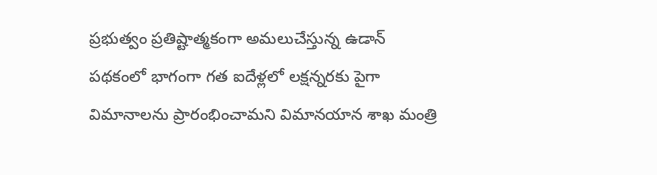ప్రభుత్వం ప్రతిష్టాత్మకంగా అమలుచేస్తున్న ఉడాన్ పథకంలో భాగంగా గత ఐదేళ్లలో లక్షన్నరకు పైగా విమానాలను ప్రారంభించామని విమానయాన శాఖ మంత్రి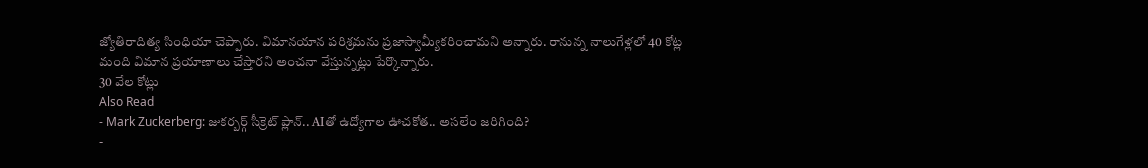జ్యోతిరాదిత్య సింధియా చెప్పారు. విమానయాన పరిశ్రమను ప్రజాస్వామ్యీకరించామని అన్నారు. రానున్న నాలుగేళ్లలో 40 కోట్ల మంది విమాన ప్రయాణాలు చేస్తారని అంచనా వేస్తున్నట్లు పేర్కొన్నారు.
30 వేల కోట్లు
Also Read
- Mark Zuckerberg: జుకర్బర్గ్ సీక్రెట్ ప్లాన్.. AIతో ఉద్యోగాల ఊచకోత.. అసలేం జరిగింది?
-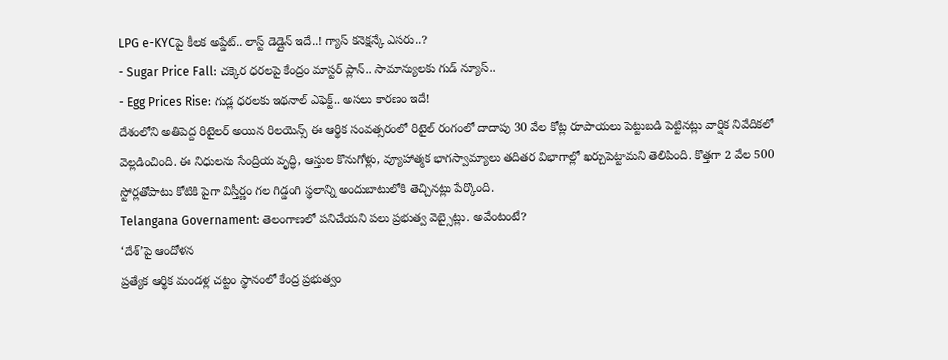LPG e-KYCపై కీలక అప్డేట్.. లాస్ట్ డెడ్లైన్ ఇదే..! గ్యాస్ కనెక్షన్కే ఎసరు..?
- Sugar Price Fall: చక్కెర ధరలపై కేంద్రం మాస్టర్ ప్లాన్.. సామాన్యులకు గుడ్ న్యూస్..
- Egg Prices Rise: గుడ్ల ధరలకు ఇథనాల్ ఎఫెక్ట్.. అసలు కారణం ఇదే!
దేశంలోని అతిపెద్ద రిటైలర్ అయిన రిలయెన్స్ ఈ ఆర్థిక సంవత్సరంలో రిటైల్ రంగంలో దాదాపు 30 వేల కోట్ల రూపాయలు పెట్టుబడి పెట్టినట్లు వార్షిక నివేదికలో వెల్లడించింది. ఈ నిధులను సేంద్రియ వృద్ధి, ఆస్తుల కొనుగోళ్లు, వ్యూహాత్మక భాగస్వామ్యాలు తదితర విభాగాల్లో ఖర్చుపెట్టామని తెలిపింది. కొత్తగా 2 వేల 500 స్టోర్లతోపాటు కోటికి పైగా విస్తీర్ణం గల గిడ్డంగి స్థలాన్ని అందుబాటులోకి తెచ్చినట్లు పేర్కొంది.
Telangana Governament: తెలంగాణలో పనిచేయని పలు ప్రభుత్వ వెబ్సైట్లు. అవేంటంటే?
‘దేశ్’పై ఆందోళన
ప్రత్యేక ఆర్థిక మండళ్ల చట్టం స్థానంలో కేంద్ర ప్రభుత్వం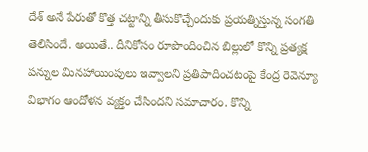దేశ్ అనే పేరుతో కొత్త చట్టాన్ని తీసుకొచ్చేందుకు ప్రయత్నిస్తున్న సంగతి తెలిసిందే. అయితే.. దీనికోసం రూపొందించిన బిల్లులో కొన్ని ప్రత్యక్ష పన్నుల మినహాయింపులు ఇవ్వాలని ప్రతిపాదించటంపై కేంద్ర రెవెన్యూ విభాగం ఆందోళన వ్యక్తం చేసిందని సమాచారం. కొన్ని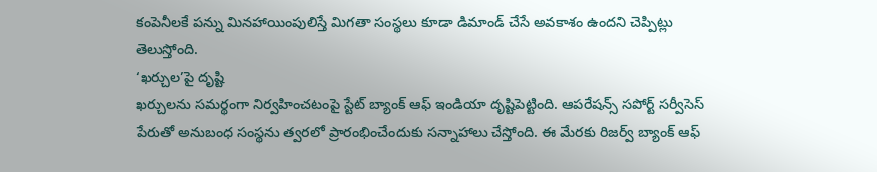కంపెనీలకే పన్ను మినహాయింపులిస్తే మిగతా సంస్థలు కూడా డిమాండ్ చేసే అవకాశం ఉందని చెప్పిట్లు తెలుస్తోంది.
‘ఖర్చుల’పై దృష్టి
ఖర్చులను సమర్థంగా నిర్వహించటంపై స్టేట్ బ్యాంక్ ఆఫ్ ఇండియా దృష్టిపెట్టింది. ఆపరేషన్స్ సపోర్ట్ సర్వీసెస్ పేరుతో అనుబంధ సంస్థను త్వరలో ప్రారంభించేందుకు సన్నాహాలు చేస్తోంది. ఈ మేరకు రిజర్వ్ బ్యాంక్ ఆఫ్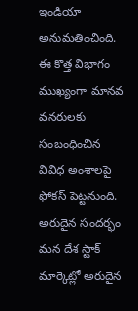ఇండియా అనుమతించింది. ఈ కొత్త విభాగం ముఖ్యంగా మానవ వనరులకు సంబంధించిన వివిధ అంశాలపై ఫోకస్ పెట్టనుంది.
అరుదైన సందర్భం
మన దేశ స్టాక్ మార్కెట్లో అరుదైన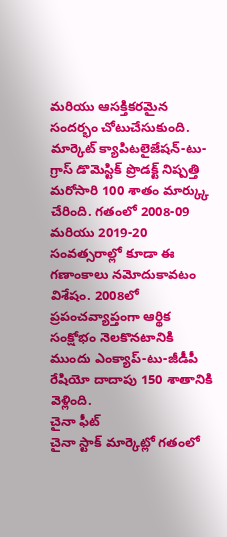మరియు ఆసక్తికరమైన సందర్భం చోటుచేసుకుంది. మార్కెట్ క్యాపిటలైజేషన్-టు-గ్రాస్ డొమెస్టిక్ ప్రొడక్ట్ నిష్పత్తి మరోసారి 100 శాతం మార్క్కు చేరింది. గతంలో 2008-09 మరియు 2019-20 సంవత్సరాల్లో కూడా ఈ గణాంకాలు నమోదుకావటం విశేషం. 2008లో ప్రపంచవ్యాప్తంగా ఆర్థిక సంక్షోభం నెలకొనటానికి ముందు ఎంక్యాప్-టు-జీడీపీ రేషియో దాదాపు 150 శాతానికి వెళ్లింది.
చైనా ఫీట్
చైనా స్టాక్ మార్కెట్లో గతంలో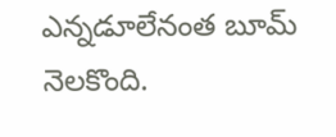ఎన్నడూలేనంత బూమ్ నెలకొంది.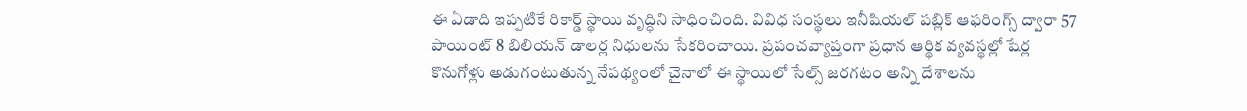ఈ ఏడాది ఇప్పటికే రికార్డ్ స్థాయి వృద్ధిని సాధించింది. వివిధ సంస్థలు ఇనీషియల్ పబ్లిక్ ఆఫరింగ్స్ ద్వారా 57 పాయింట్ 8 బిలియన్ డాలర్ల నిధులను సేకరించాయి. ప్రపంచవ్యాప్తంగా ప్రధాన ఆర్థిక వ్యవస్థల్లో షేర్ల కొనుగోళ్లు అడుగంటుతున్న నేపథ్యంలో చైనాలో ఈ స్థాయిలో సేల్స్ జరగటం అన్ని దేశాలను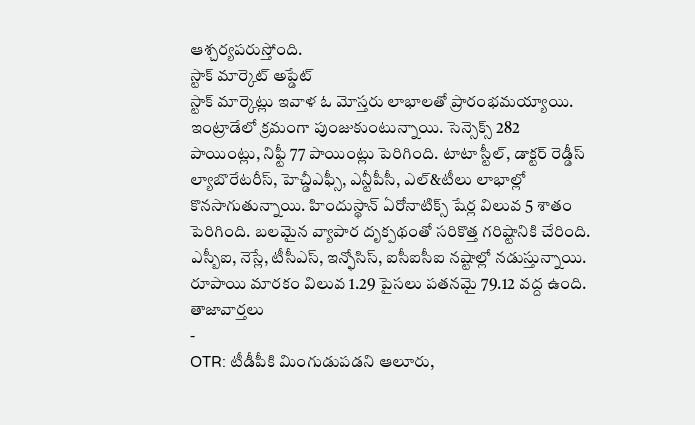ఆశ్చర్యపరుస్తోంది.
స్టాక్ మార్కెట్ అప్డేట్
స్టాక్ మార్కెట్లు ఇవాళ ఓ మోస్తరు లాభాలతో ప్రారంభమయ్యాయి. ఇంట్రాడేలో క్రమంగా పుంజుకుంటున్నాయి. సెన్సెక్స్ 282 పాయింట్లు, నిఫ్టీ 77 పాయింట్లు పెరిగింది. టాటా స్టీల్, డాక్టర్ రెడ్డీస్ ల్యాబొరేటరీస్, హెచ్డీఎఫ్సీ, ఎన్టీపీసీ, ఎల్&టీలు లాభాల్లో కొనసాగుతున్నాయి. హిందుస్థాన్ ఏరోనాటిక్స్ షేర్ల విలువ 5 శాతం పెరిగింది. బలమైన వ్యాపార దృక్పథంతో సరికొత్త గరిష్టానికి చేరింది. ఎస్బీఐ, నెస్లే, టీసీఎస్, ఇన్ఫోసిస్, ఐసీఐసీఐ నష్టాల్లో నడుస్తున్నాయి. రూపాయి మారకం విలువ 1.29 పైసలు పతనమై 79.12 వద్ద ఉంది.
తాజావార్తలు
-
OTR: టీడీపీకి మింగుడుపడని ఆలూరు,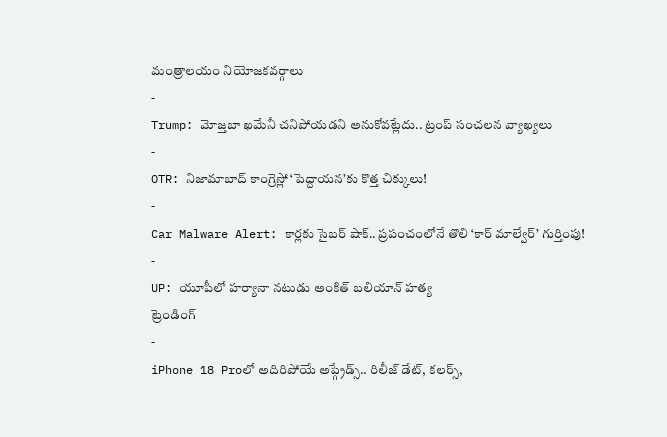మంత్రాలయం నియోజకవర్గాలు
-
Trump: మోజ్తబా ఖమేనీ చనిపోయడని అనుకోవట్లేదు.. ట్రంప్ సంచలన వ్యాఖ్యలు
-
OTR: నిజామాబాద్ కాంగ్రెస్లో ‘పెద్దాయన’కు కొత్త చిక్కులు!
-
Car Malware Alert: కార్లకు సైబర్ షాక్.. ప్రపంచంలోనే తొలి ‘కార్ మాల్వేర్’ గుర్తింపు!
-
UP: యూపీలో హర్యానా నటుడు అంకిత్ బలియాన్ హత్య
ట్రెండింగ్
-
iPhone 18 Proలో అదిరిపోయే అప్గ్రేడ్స్.. రిలీజ్ డేట్, కలర్స్,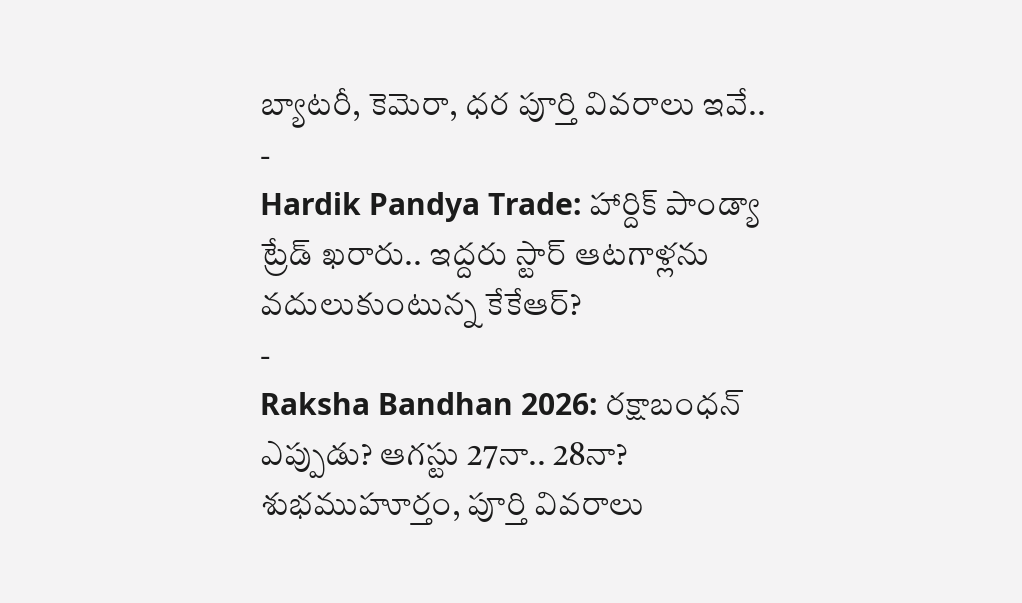బ్యాటరీ, కెమెరా, ధర పూర్తి వివరాలు ఇవే..
-
Hardik Pandya Trade: హార్దిక్ పాండ్యా ట్రేడ్ ఖరారు.. ఇద్దరు స్టార్ ఆటగాళ్లను వదులుకుంటున్న కేకేఆర్?
-
Raksha Bandhan 2026: రక్షాబంధన్ ఎప్పుడు? ఆగస్టు 27నా.. 28నా? శుభముహూర్తం, పూర్తి వివరాలు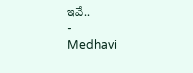ఇవే..
-
Medhavi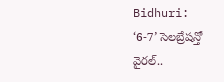Bidhuri: ‘6-7’ సెలబ్రేషన్తో వైరల్..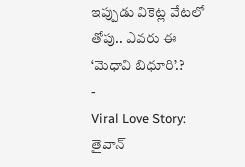ఇప్పుడు వికెట్ల వేటలో తోపు.. ఎవరు ఈ ‘మెధావి బిధూరి’.?
-
Viral Love Story: తైవాన్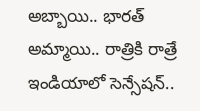అబ్బాయి.. భారత్ అమ్మాయి.. రాత్రికి రాత్రే ఇండియాలో సెన్సేషన్..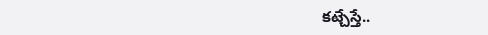కట్చేస్తే..